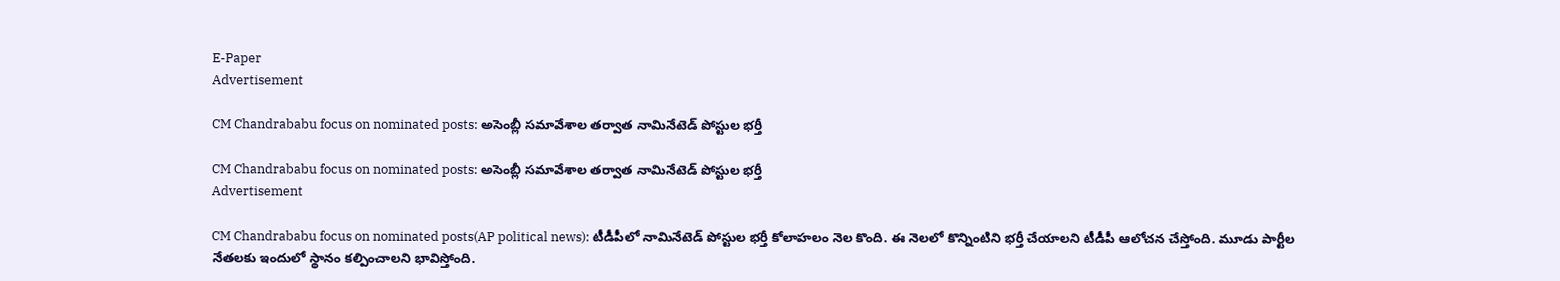E-Paper
Advertisement

CM Chandrababu focus on nominated posts: అసెంబ్లీ సమావేశాల తర్వాత నామినేటెడ్ పోస్టుల భర్తీ

CM Chandrababu focus on nominated posts: అసెంబ్లీ సమావేశాల తర్వాత నామినేటెడ్ పోస్టుల భర్తీ
Advertisement

CM Chandrababu focus on nominated posts(AP political news): టీడీపీలో నామినేటెడ్ పోస్టుల భర్తీ కోలాహలం నెల కొంది. ఈ నెలలో కొన్నింటిని భర్తీ చేయాలని టీడీపీ ఆలోచన చేస్తోంది. మూడు పార్టీల నేతలకు ఇందులో స్థానం కల్పించాలని భావిస్తోంది.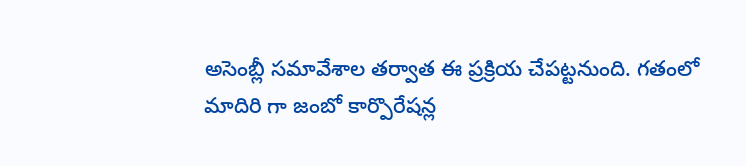అసెంబ్లీ సమావేశాల తర్వాత ఈ ప్రక్రియ చేపట్టనుంది. గతంలో మాదిరి గా జంబో కార్పొరేషన్ల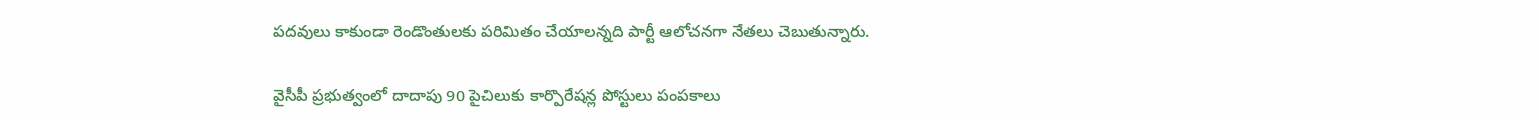పదవులు కాకుండా రెండొంతులకు పరిమితం చేయాలన్నది పార్టీ ఆలోచనగా నేతలు చెబుతున్నారు.

వైసీపీ ప్రభుత్వంలో దాదాపు 90 పైచిలుకు కార్పొరేషన్ల పోస్టులు పంపకాలు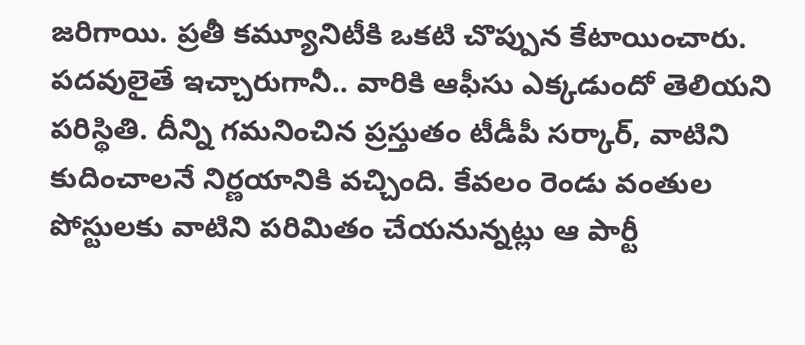జరిగాయి. ప్రతీ కమ్యూనిటీకి ఒకటి చొప్పున కేటాయించారు. పదవులైతే ఇచ్చారుగానీ.. వారికి ఆఫీసు ఎక్కడుందో తెలియని పరిస్థితి. దీన్ని గమనించిన ప్రస్తుతం టీడీపీ సర్కార్, వాటిని కుదించాలనే నిర్ణయానికి వచ్చింది. కేవలం రెండు వంతుల పోస్టులకు వాటిని పరిమితం చేయనున్నట్లు ఆ పార్టీ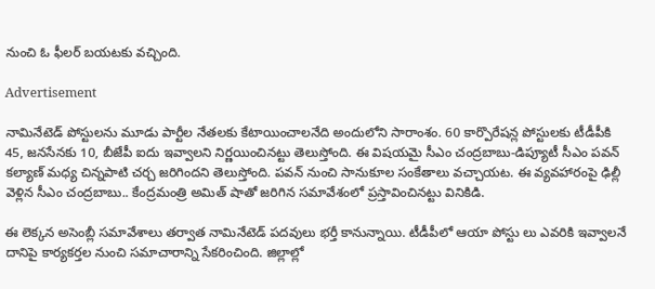నుంచి ఓ ఫీలర్ బయటకు వచ్చింది.

Advertisement

నామినేటెడ్ పోస్టులను మూడు పార్టీల నేతలకు కేటాయించాలనేది అందులోని సారాంశం. 60 కార్పొరేషన్ల పోస్టులకు టీడీపీకి 45, జనసేనకు 10, బీజేపీ ఐదు ఇవ్వాలని నిర్ణయించినట్టు తెలుస్తోంది. ఈ విషయమై సీఎం చంద్రబాబు-డిప్యూటీ సీఎం పవన్ కల్యాణ్ మధ్య చిన్నపాటి చర్చ జరిగిందని తెలుస్తోంది. పవన్ నుంచి సానుకూల సంకేతాలు వచ్చాయట. ఈ వ్యవహారంపై ఢిల్లీ వెళ్లిన సీఎం చంద్రబాబు.. కేంద్రమంత్రి అమిత్ షాతో జరిగిన సమావేశంలో ప్రస్తావించినట్టు వినికిడి.

ఈ లెక్కన అసెంబ్లీ సమావేశాలు తర్వాత నామినేటెడ్ పదవులు భర్తీ కానున్నాయి. టీడీపీలో ఆయా పోస్టు లు ఎవరికి ఇవ్వాలనే దానిపై కార్యకర్తల నుంచి సమాచారాన్ని సేకరించింది. జిల్లాల్లో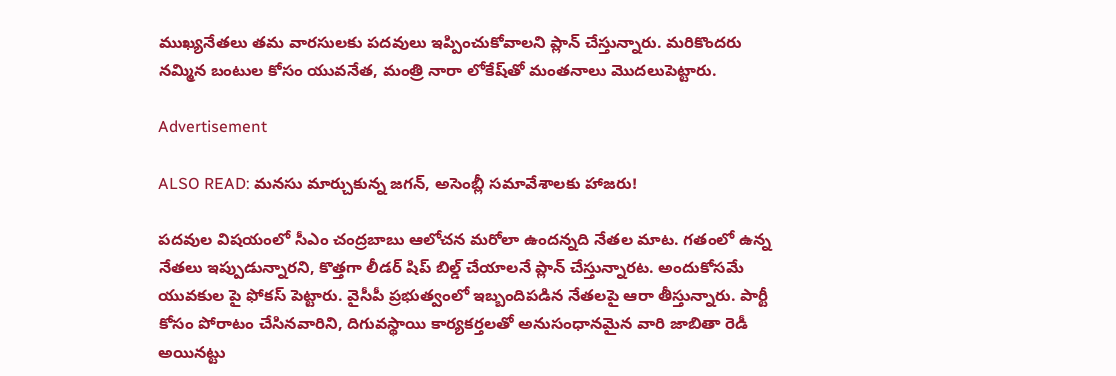ముఖ్యనేతలు తమ వారసులకు పదవులు ఇప్పించుకోవాలని ప్లాన్ చేస్తున్నారు. మరికొందరు నమ్మిన బంటుల కోసం యువనేత, మంత్రి నారా లోకేష్‌తో మంతనాలు మొదలుపెట్టారు.

Advertisement

ALSO READ: మనసు మార్చుకున్న జగన్, అసెంబ్లీ సమావేశాలకు హాజరు!

పదవుల విషయంలో సీఎం చంద్రబాబు ఆలోచన మరోలా ఉందన్నది నేతల మాట. గతంలో ఉన్న నేతలు ఇప్పుడున్నారని, కొత్తగా లీడర్‌ షిప్‌‌ బిల్డ్ చేయాలనే ప్లాన్ చేస్తున్నారట. అందుకోసమే యువకుల పై ఫోకస్ పెట్టారు. వైసీపీ ప్రభుత్వంలో ఇబ్బందిపడిన నేతలపై ఆరా తీస్తున్నారు. పార్టీ కోసం పోరాటం చేసినవారిని, దిగువస్థాయి కార్యకర్తలతో అనుసంధానమైన వారి జాబితా రెడీ అయినట్టు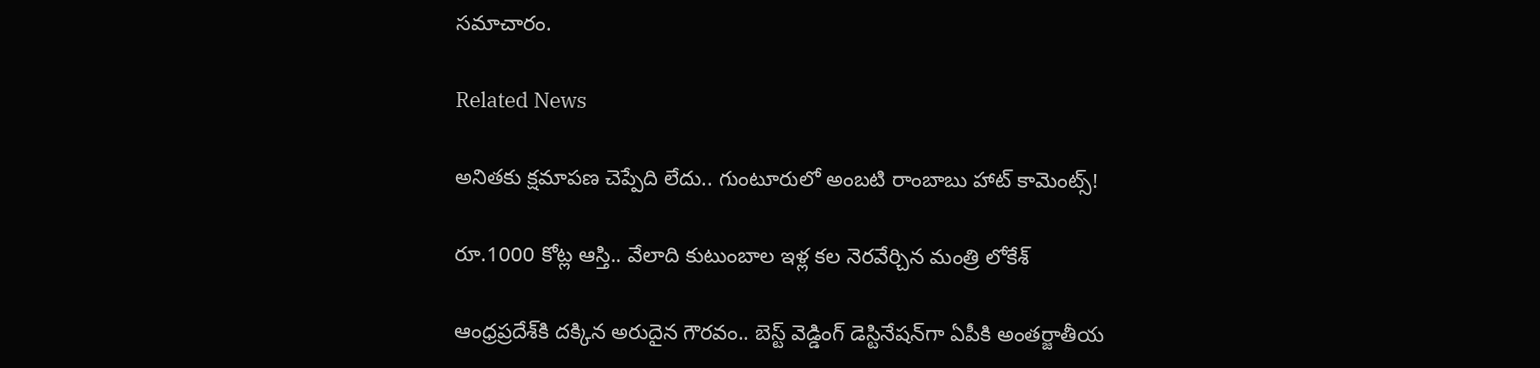సమాచారం.

Related News

అనితకు క్షమాపణ చెప్పేది లేదు.. గుంటూరులో అంబటి రాంబాబు హాట్ కామెంట్స్!

రూ.1000 కోట్ల ఆస్తి.. వేలాది కుటుంబాల ఇళ్ల కల నెరవేర్చిన మంత్రి లోకేశ్

ఆంధ్రప్రదేశ్‌కి దక్కిన అరుదైన గౌరవం.. బెస్ట్ వెడ్డింగ్ డెస్టినేషన్‌గా ఏపీకి అంతర్జాతీయ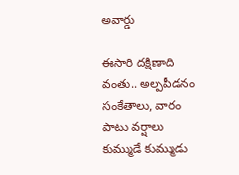అవార్డు

ఈసారి దక్షిణాది వంతు.. అల్పపీడనం సంకేతాలు, వారం పాటు వర్షాలు కుమ్ముడే కుమ్ముడు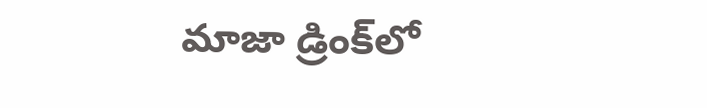మాజా డ్రింక్‌లో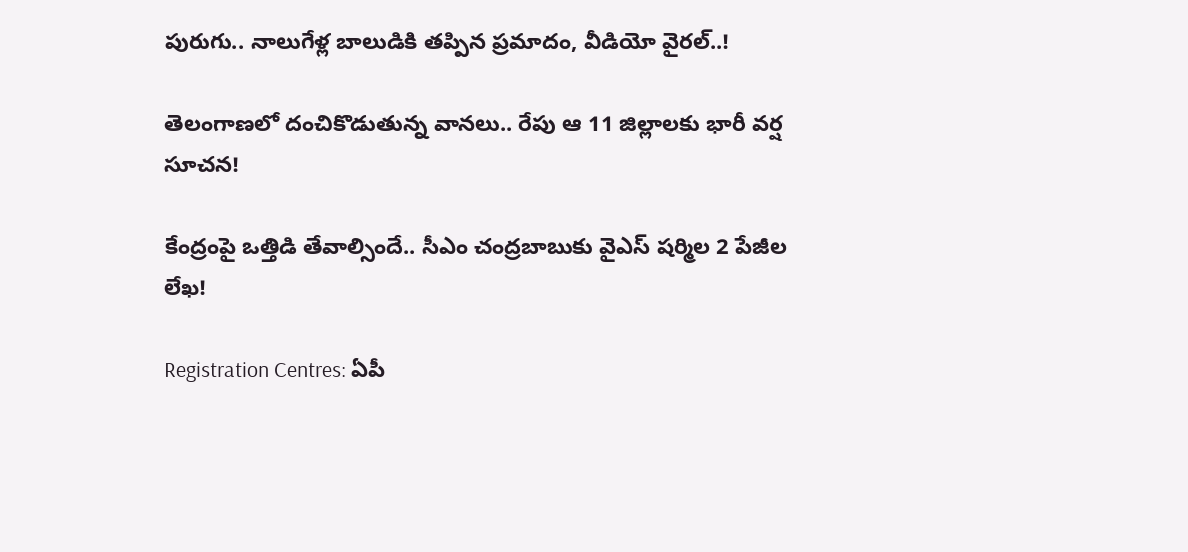పురుగు.. నాలుగేళ్ల బాలుడికి తప్పిన ప్రమాదం, వీడియో వైరల్..!

తెలంగాణలో దంచికొడుతున్న వానలు.. రేపు ఆ 11 జిల్లాలకు భారీ వర్ష సూచన!

కేంద్రంపై ఒత్తిడి తేవాల్సిందే.. సీఎం చంద్రబాబుకు వైఎస్ షర్మిల 2 పేజీల లేఖ!

Registration Centres: ఏపీ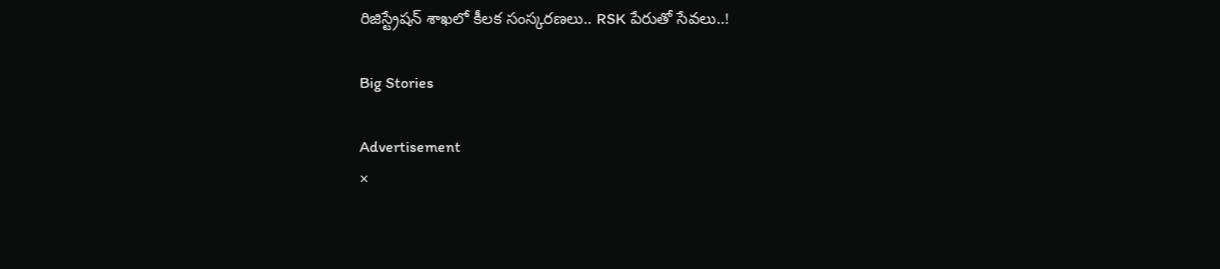రిజిస్ట్రేషన్ శాఖలో కీలక సంస్కరణలు.. RSK పేరుతో సేవలు..!

Big Stories

Advertisement
×